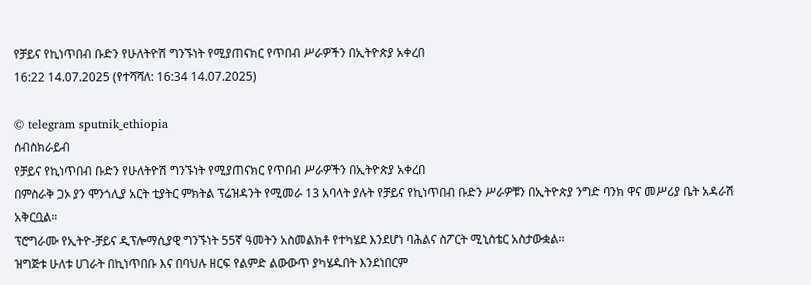የቻይና የኪነጥበብ ቡድን የሁለትዮሽ ግንኙነት የሚያጠናክር የጥበብ ሥራዎችን በኢትዮጵያ አቀረበ
16:22 14.07.2025 (የተሻሻለ: 16:34 14.07.2025)

© telegram sputnik_ethiopia
ሰብስክራይብ
የቻይና የኪነጥበብ ቡድን የሁለትዮሽ ግንኙነት የሚያጠናክር የጥበብ ሥራዎችን በኢትዮጵያ አቀረበ
በምስራቅ ጋኦ ያን ሞንጎሊያ አርት ቲያትር ምክትል ፕሬዝዳንት የሚመራ 13 አባላት ያሉት የቻይና የኪነጥበብ ቡድን ሥራዎቹን በኢትዮጵያ ንግድ ባንክ ዋና መሥሪያ ቤት አዳራሽ አቅርቧል።
ፕሮግራሙ የኢትዮ-ቻይና ዲፕሎማሲያዊ ግንኙነት 55ኛ ዓመትን አስመልክቶ የተካሄደ እንደሆነ ባሕልና ስፖርት ሚኒስቴር አስታውቋል፡፡
ዝግጅቱ ሁለቱ ሀገራት በኪነጥበቡ እና በባህሉ ዘርፍ የልምድ ልውውጥ ያካሄዱበት እንደነበርም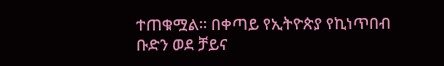ተጠቁሟል። በቀጣይ የኢትዮጵያ የኪነጥበብ ቡድን ወደ ቻይና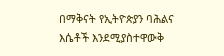በማቅናት የኢትዮጵያን ባሕልና እሴቶች እንደሚያስተዋውቅ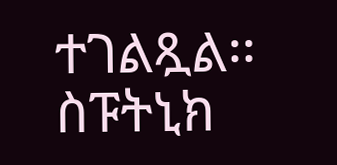ተገልጿል፡፡
ስፑትኒክ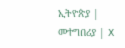ኢትዮጵያ | መተግበሪያ | X